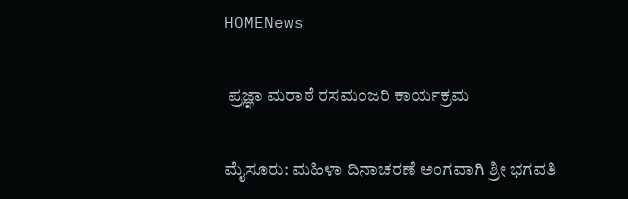HOMENews

 ಪ್ರಜ್ಞಾ ಮರಾಠೆ ರಸಮಂಜರಿ ಕಾರ್ಯಕ್ರಮ

ಮೈಸೂರು: ಮಹಿಳಾ ದಿನಾಚರಣೆ ಅಂಗವಾಗಿ ಶ್ರೀ ಭಗವತಿ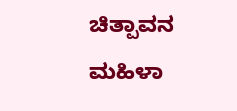ಚಿತ್ಪಾವನ ಮಹಿಳಾ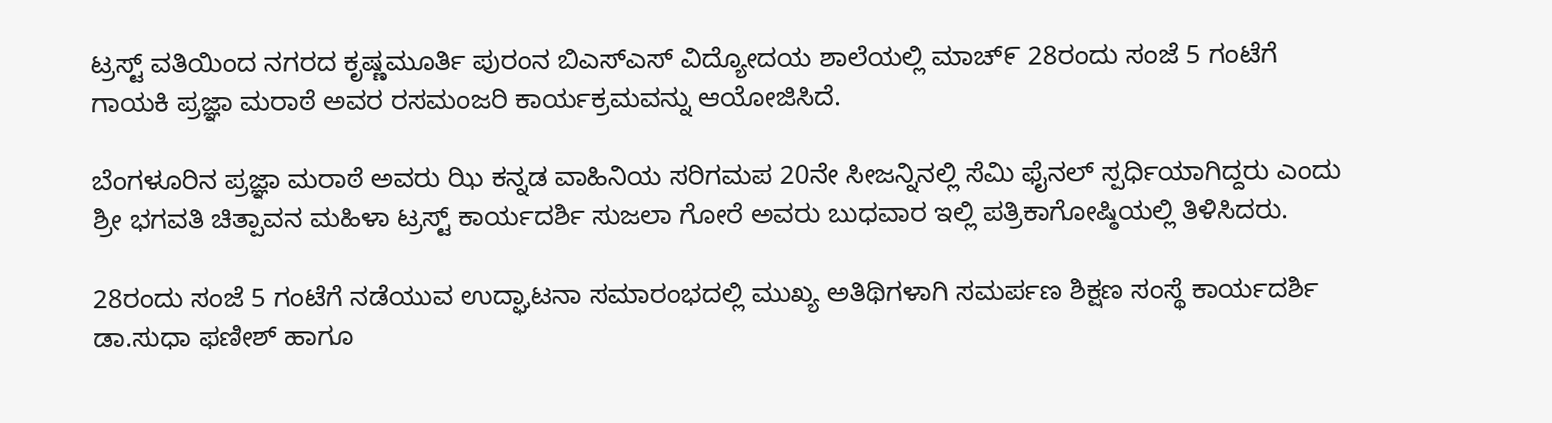ಟ್ರಸ್ಟ್ ವತಿಯಿಂದ ನಗರದ ಕೃಷ್ಣಮೂರ್ತಿ ಪುರಂನ ಬಿಎಸ್ಎಸ್ ವಿದ್ಯೋದಯ ಶಾಲೆಯಲ್ಲಿ ಮಾಚ್೯ 28ರಂದು ಸಂಜೆ 5 ಗಂಟೆಗೆ ಗಾಯಕಿ ಪ್ರಜ್ಞಾ ಮರಾಠೆ ಅವರ ರಸಮಂಜರಿ ಕಾರ್ಯಕ್ರಮವನ್ನು ಆಯೋಜಿಸಿದೆ.

ಬೆಂಗಳೂರಿನ ಪ್ರಜ್ಞಾ ಮರಾಠೆ ಅವರು ಝಿ ಕನ್ನಡ ವಾಹಿನಿಯ ಸರಿಗಮಪ 20ನೇ ಸೀಜನ್ನಿನಲ್ಲಿ ಸೆಮಿ ಫೈನಲ್ ಸ್ಪರ್ಧಿಯಾಗಿದ್ದರು ಎಂದು ಶ್ರೀ ಭಗವತಿ ಚಿತ್ಪಾವನ ಮಹಿಳಾ ಟ್ರಸ್ಟ್ ಕಾರ್ಯದರ್ಶಿ ಸುಜಲಾ ಗೋರೆ ಅವರು ಬುಧವಾರ ಇಲ್ಲಿ ಪತ್ರಿಕಾಗೋಷ್ಠಿಯಲ್ಲಿ ತಿಳಿಸಿದರು.

28ರಂದು ಸಂಜೆ 5 ಗಂಟೆಗೆ ನಡೆಯುವ ಉದ್ಘಾಟನಾ ಸಮಾರಂಭದಲ್ಲಿ ಮುಖ್ಯ ಅತಿಥಿಗಳಾಗಿ ಸಮರ್ಪಣ ಶಿಕ್ಷಣ ಸಂಸ್ಥೆ ಕಾರ್ಯದರ್ಶಿ ಡಾ.ಸುಧಾ ಫಣೀಶ್ ಹಾಗೂ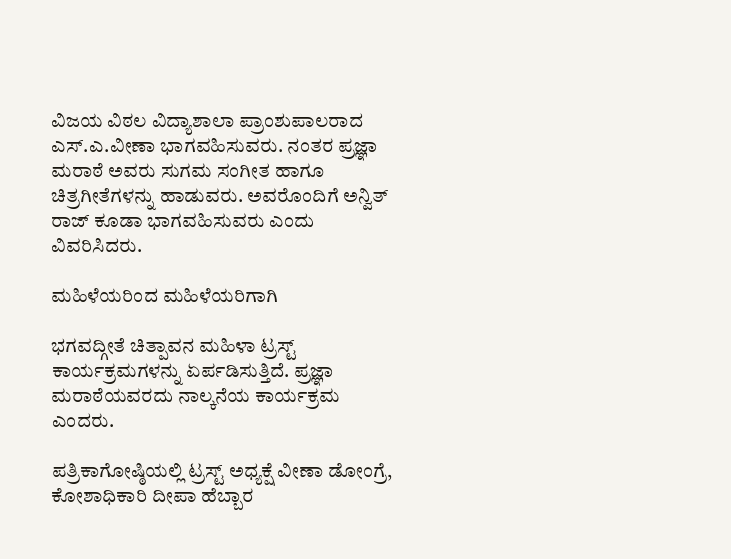ವಿಜಯ ವಿಠಲ ವಿದ್ಯಾಶಾಲಾ ಪ್ರಾಂಶುಪಾಲರಾದ ಎಸ್.ಎ.ವೀಣಾ ಭಾಗವಹಿಸುವರು. ನಂತರ ಪ್ರಜ್ಞಾ ಮರಾಠೆ ಅವರು ಸುಗಮ ಸಂಗೀತ ಹಾಗೂ ಚಿತ್ರಗೀತೆಗಳನ್ನು ಹಾಡುವರು. ಅವರೊಂದಿಗೆ ಅನ್ವಿತ್ ರಾಜ್ ಕೂಡಾ ಭಾಗವಹಿಸುವರು ಎಂದು ವಿವರಿಸಿದರು.

ಮಹಿಳೆಯರಿಂದ ಮಹಿಳೆಯರಿಗಾಗಿ

ಭಗವದ್ಗೀತೆ ಚಿತ್ಪಾವನ ಮಹಿಳಾ ಟ್ರಸ್ಟ್ ಕಾರ್ಯಕ್ರಮಗಳನ್ನು ಏರ್ಪಡಿಸುತ್ತಿದೆ. ಪ್ರಜ್ಞಾ ಮರಾಠೆಯವರದು ನಾಲ್ಕನೆಯ ಕಾರ್ಯಕ್ರಮ ಎಂದರು.

ಪತ್ರಿಕಾಗೋಷ್ಠಿಯಲ್ಲಿ ಟ್ರಸ್ಟ್ ಅಧ್ಯಕ್ಷೆ ವೀಣಾ ಡೋಂಗ್ರೆ, ಕೋಶಾಧಿಕಾರಿ ದೀಪಾ ಹೆಬ್ಬಾರ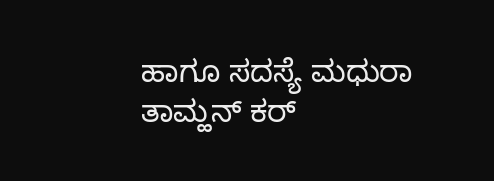ಹಾಗೂ ಸದಸ್ಯೆ ಮಧುರಾ ತಾಮ್ಹನ್ ಕರ್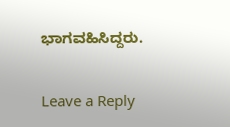ಭಾಗವಹಿಸಿದ್ದರು.

Leave a Reply